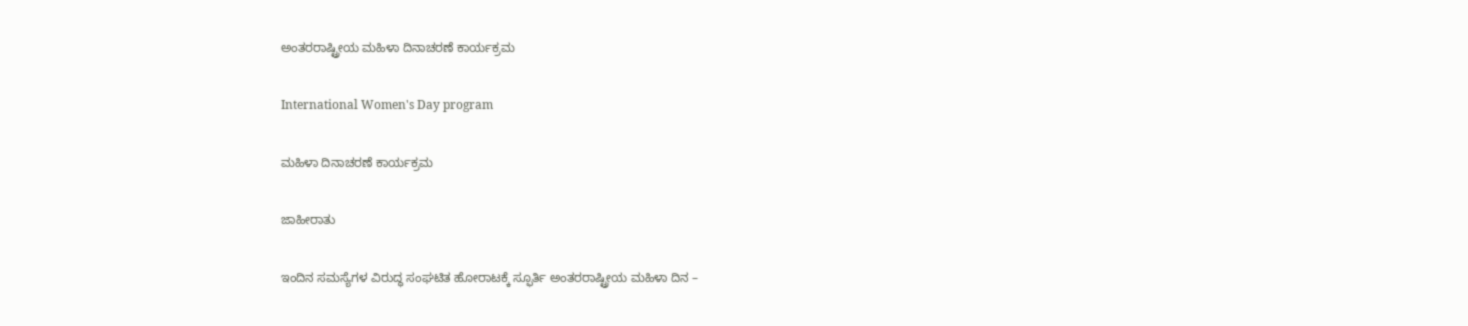ಅಂತರರಾಷ್ಟ್ರೀಯ ಮಹಿಳಾ ದಿನಾಚರಣೆ ಕಾರ್ಯಕ್ರಮ

International Women's Day program

ಮಹಿಳಾ ದಿನಾಚರಣೆ ಕಾರ್ಯಕ್ರಮ

ಜಾಹೀರಾತು

ಇಂದಿನ ಸಮಸ್ಯೆಗಳ ವಿರುದ್ಧ ಸಂಘಟಿತ ಹೋರಾಟಕ್ಕೆ ಸ್ಫೂರ್ತಿ ಅಂತರರಾಷ್ಟ್ರೀಯ ಮಹಿಳಾ ದಿನ –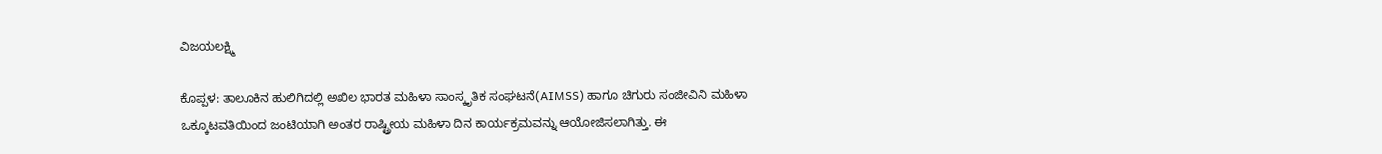ವಿಜಯಲಕ್ಷ್ಮಿ

ಕೊಪ್ಪಳ: ತಾಲೂಕಿನ ಹುಲಿಗಿದಲ್ಲಿ ಅಖಿಲ ಭಾರತ ಮಹಿಳಾ ಸಾಂಸ್ಕೃತಿಕ ಸಂಘಟನೆ(AIMSS) ಹಾಗೂ ಚಿಗುರು ಸಂಜೀವಿನಿ ಮಹಿಳಾ ಒಕ್ಕೂಟವತಿಯಿಂದ ಜಂಟಿಯಾಗಿ ಅಂತರ ರಾಷ್ಟ್ರೀಯ ಮಹಿಳಾ ದಿನ ಕಾರ್ಯಕ್ರಮವನ್ನು ಆಯೋಜಿಸಲಾಗಿತ್ತು. ಈ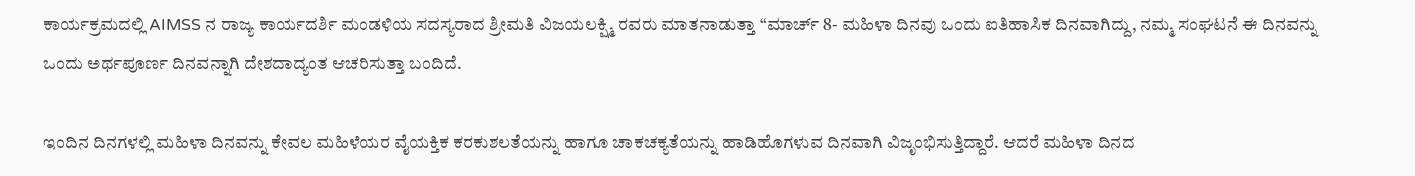ಕಾರ್ಯಕ್ರಮದಲ್ಲಿ AIMSS ನ ರಾಜ್ಯ ಕಾರ್ಯದರ್ಶಿ ಮಂಡಳಿಯ ಸದಸ್ಯರಾದ ಶ್ರೀಮತಿ ವಿಜಯಲಕ್ಷ್ಮಿ ರವರು ಮಾತನಾಡುತ್ತಾ “ಮಾರ್ಚ್ 8- ಮಹಿಳಾ ದಿನವು ಒಂದು ಐತಿಹಾಸಿಕ ದಿನವಾಗಿದ್ದು, ನಮ್ಮ ಸಂಘಟನೆ ಈ ದಿನವನ್ನು ಒಂದು ಅರ್ಥಪೂರ್ಣ ದಿನವನ್ನಾಗಿ ದೇಶದಾದ್ಯಂತ ಆಚರಿಸುತ್ತಾ ಬಂದಿದೆ.

ಇಂದಿನ ದಿನಗಳಲ್ಲಿ ಮಹಿಳಾ ದಿನವನ್ನು ಕೇವಲ ಮಹಿಳೆಯರ ವೈಯಕ್ತಿಕ ಕರಕುಶಲತೆಯನ್ನು ಹಾಗೂ ಚಾಕಚಕ್ಯತೆಯನ್ನು ಹಾಡಿಹೊಗಳುವ ದಿನವಾಗಿ ವಿಜೃಂಭಿಸುತ್ತಿದ್ದಾರೆ. ಆದರೆ ಮಹಿಳಾ ದಿನದ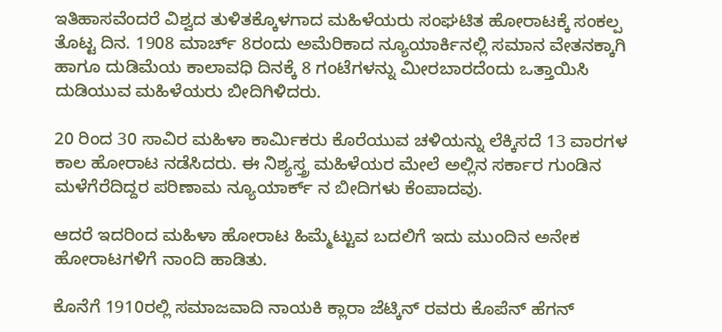ಇತಿಹಾಸವೆಂದರೆ ವಿಶ್ವದ ತುಳಿತಕ್ಕೊಳಗಾದ ಮಹಿಳೆಯರು ಸಂಘಟಿತ ಹೋರಾಟಕ್ಕೆ ಸಂಕಲ್ಪ ತೊಟ್ಟ ದಿನ. 1908 ಮಾರ್ಚ್ 8ರಂದು ಅಮೆರಿಕಾದ ನ್ಯೂಯಾರ್ಕಿನಲ್ಲಿ ಸಮಾನ ವೇತನಕ್ಕಾಗಿ ಹಾಗೂ ದುಡಿಮೆಯ ಕಾಲಾವಧಿ ದಿನಕ್ಕೆ 8 ಗಂಟೆಗಳನ್ನು ಮೀರಬಾರದೆಂದು ಒತ್ತಾಯಿಸಿ ದುಡಿಯುವ ಮಹಿಳೆಯರು ಬೀದಿಗಿಳಿದರು.

20 ರಿಂದ 30 ಸಾವಿರ ಮಹಿಳಾ ಕಾರ್ಮಿಕರು ಕೊರೆಯುವ ಚಳಿಯನ್ನು ಲೆಕ್ಕಿಸದೆ 13 ವಾರಗಳ ಕಾಲ ಹೋರಾಟ ನಡೆಸಿದರು. ಈ ನಿಶ್ಯಸ್ತ್ರ ಮಹಿಳೆಯರ ಮೇಲೆ ಅಲ್ಲಿನ ಸರ್ಕಾರ ಗುಂಡಿನ ಮಳೆಗೆರೆದಿದ್ದರ ಪರಿಣಾಮ ನ್ಯೂಯಾರ್ಕ್ ನ ಬೀದಿಗಳು ಕೆಂಪಾದವು.

ಆದರೆ ಇದರಿಂದ ಮಹಿಳಾ ಹೋರಾಟ ಹಿಮ್ಮೆಟ್ಟುವ ಬದಲಿಗೆ ಇದು ಮುಂದಿನ ಅನೇಕ ಹೋರಾಟಗಳಿಗೆ ನಾಂದಿ ಹಾಡಿತು.

ಕೊನೆಗೆ 1910ರಲ್ಲಿ ಸಮಾಜವಾದಿ ನಾಯಕಿ ಕ್ಲಾರಾ ಜೆಟ್ಕಿನ್ ರವರು ಕೊಪೆನ್ ಹೆಗನ್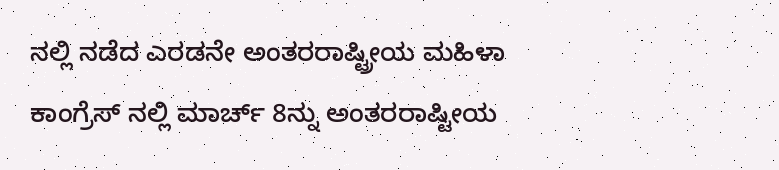ನಲ್ಲಿ ನಡೆದ ಎರಡನೇ ಅಂತರರಾಷ್ಟ್ರೀಯ ಮಹಿಳಾ ಕಾಂಗ್ರೆಸ್ ನಲ್ಲಿ ಮಾರ್ಚ್ 8ನ್ನು ಅಂತರರಾಷ್ಟೀಯ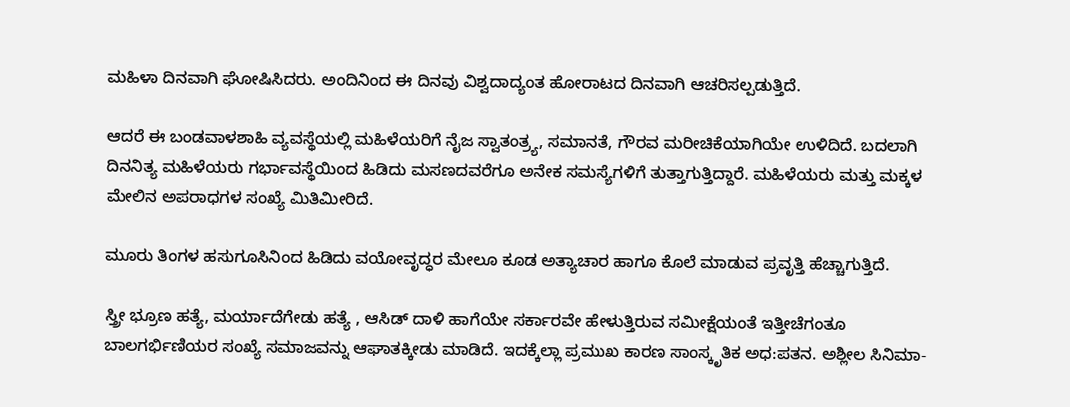ಮಹಿಳಾ ದಿನವಾಗಿ ಘೋಷಿಸಿದರು. ಅಂದಿನಿಂದ ಈ ದಿನವು ವಿಶ್ವದಾದ್ಯಂತ ಹೋರಾಟದ ದಿನವಾಗಿ ಆಚರಿಸಲ್ಪಡುತ್ತಿದೆ.

ಆದರೆ ಈ ಬಂಡವಾಳಶಾಹಿ ವ್ಯವಸ್ಥೆಯಲ್ಲಿ ಮಹಿಳೆಯರಿಗೆ ನೈಜ ಸ್ವಾತಂತ್ರ್ಯ, ಸಮಾನತೆ, ಗೌರವ ಮರೀಚಿಕೆಯಾಗಿಯೇ ಉಳಿದಿದೆ. ಬದಲಾಗಿ ದಿನನಿತ್ಯ ಮಹಿಳೆಯರು ಗರ್ಭಾವಸ್ಥೆಯಿಂದ ಹಿಡಿದು ಮಸಣದವರೆಗೂ ಅನೇಕ ಸಮಸ್ಯೆಗಳಿಗೆ ತುತ್ತಾಗುತ್ತಿದ್ದಾರೆ. ಮಹಿಳೆಯರು ಮತ್ತು ಮಕ್ಕಳ ಮೇಲಿನ ಅಪರಾಧಗಳ ಸಂಖ್ಯೆ ಮಿತಿಮೀರಿದೆ.

ಮೂರು ತಿಂಗಳ ಹಸುಗೂಸಿನಿಂದ ಹಿಡಿದು ವಯೋವೃದ್ಧರ ಮೇಲೂ ಕೂಡ ಅತ್ಯಾಚಾರ ಹಾಗೂ ಕೊಲೆ ಮಾಡುವ ಪ್ರವೃತ್ತಿ ಹೆಚ್ಚಾಗುತ್ತಿದೆ.

ಸ್ತ್ರೀ ಭ್ರೂಣ ಹತ್ಯೆ, ಮರ್ಯಾದೆಗೇಡು ಹತ್ಯೆ , ಆಸಿಡ್ ದಾಳಿ ಹಾಗೆಯೇ ಸರ್ಕಾರವೇ ಹೇಳುತ್ತಿರುವ ಸಮೀಕ್ಷೆಯಂತೆ ಇತ್ತೀಚೆಗಂತೂ ಬಾಲಗರ್ಭಿಣಿಯರ ಸಂಖ್ಯೆ ಸಮಾಜವನ್ನು ಆಘಾತಕ್ಕೀಡು ಮಾಡಿದೆ. ಇದಕ್ಕೆಲ್ಲಾ ಪ್ರಮುಖ ಕಾರಣ ಸಾಂಸ್ಕೃತಿಕ ಅಧ:ಪತನ. ಅಶ್ಲೀಲ ಸಿನಿಮಾ-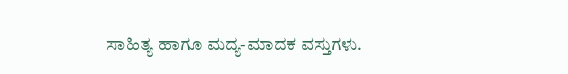ಸಾಹಿತ್ಯ ಹಾಗೂ ಮದ್ಯ-ಮಾದಕ ವಸ್ತುಗಳು.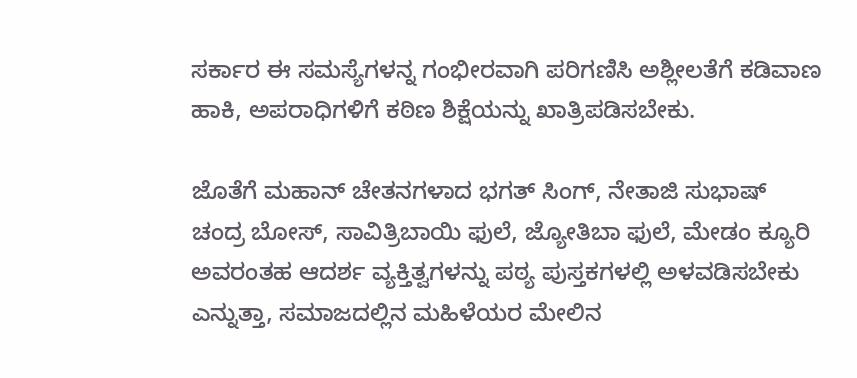ಸರ್ಕಾರ ಈ ಸಮಸ್ಯೆಗಳನ್ನ ಗಂಭೀರವಾಗಿ ಪರಿಗಣಿಸಿ ಅಶ್ಲೀಲತೆಗೆ ಕಡಿವಾಣ ಹಾಕಿ, ಅಪರಾಧಿಗಳಿಗೆ ಕಠಿಣ ಶಿಕ್ಷೆಯನ್ನು ಖಾತ್ರಿಪಡಿಸಬೇಕು.

ಜೊತೆಗೆ ಮಹಾನ್ ಚೇತನಗಳಾದ ಭಗತ್ ಸಿಂಗ್, ನೇತಾಜಿ ಸುಭಾಷ್ ಚಂದ್ರ ಬೋಸ್, ಸಾವಿತ್ರಿಬಾಯಿ ಫುಲೆ, ಜ್ಯೋತಿಬಾ ಫುಲೆ, ಮೇಡಂ ಕ್ಯೂರಿ ಅವರಂತಹ ಆದರ್ಶ ವ್ಯಕ್ತಿತ್ವಗಳನ್ನು ಪಠ್ಯ ಪುಸ್ತಕಗಳಲ್ಲಿ ಅಳವಡಿಸಬೇಕು ಎನ್ನುತ್ತಾ, ಸಮಾಜದಲ್ಲಿನ ಮಹಿಳೆಯರ ಮೇಲಿನ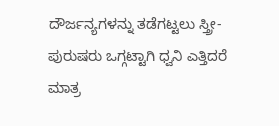ದೌರ್ಜನ್ಯಗಳನ್ನು ತಡೆಗಟ್ಟಲು ಸ್ತ್ರೀ-ಪುರುಷರು ಒಗ್ಗಟ್ಟಾಗಿ ಧ್ವನಿ ಎತ್ತಿದರೆ ಮಾತ್ರ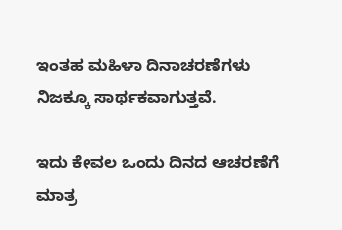ಇಂತಹ ಮಹಿಳಾ ದಿನಾಚರಣೆಗಳು ನಿಜಕ್ಕೂ ಸಾರ್ಥಕವಾಗುತ್ತವೆ.

ಇದು ಕೇವಲ ಒಂದು ದಿನದ ಆಚರಣೆಗೆ ಮಾತ್ರ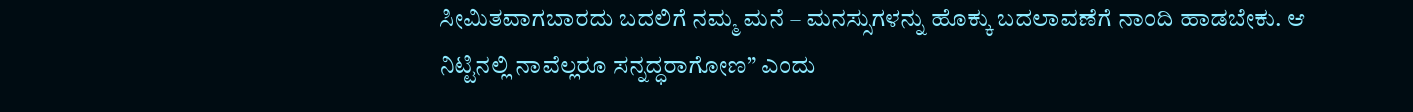ಸೀಮಿತವಾಗಬಾರದು ಬದಲಿಗೆ ನಮ್ಮ ಮನೆ – ಮನಸ್ಸುಗಳನ್ನು ಹೊಕ್ಕು ಬದಲಾವಣೆಗೆ ನಾಂದಿ ಹಾಡಬೇಕು. ಆ ನಿಟ್ಟಿನಲ್ಲಿ ನಾವೆಲ್ಲರೂ ಸನ್ನದ್ಧರಾಗೋಣ” ಎಂದು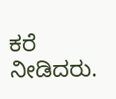ಕರೆ ನೀಡಿದರು.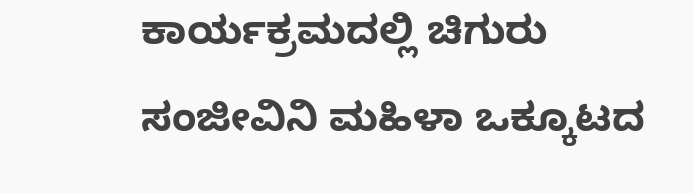ಕಾರ್ಯಕ್ರಮದಲ್ಲಿ ಚಿಗುರು ಸಂಜೀವಿನಿ ಮಹಿಳಾ ಒಕ್ಕೂಟದ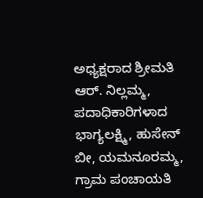ಅಧ್ಯಕ್ಷರಾದ ಶ್ರೀಮತಿ ಆರ್. ನಿಲ್ಲಮ್ಮ, ಪದಾಧಿಕಾರಿಗಳಾದ ಭಾಗ್ಯಲಕ್ಷ್ಮಿ, ಹುಸೇನ್ ಬೀ, ಯಮನೂರಮ್ಮ, ಗ್ರಾಮ ಪಂಚಾಯತಿ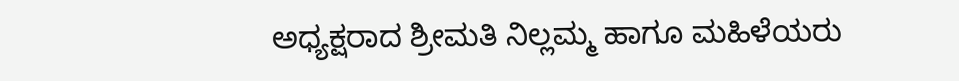ಅಧ್ಯಕ್ಷರಾದ ಶ್ರೀಮತಿ ನಿಲ್ಲಮ್ಮ ಹಾಗೂ ಮಹಿಳೆಯರು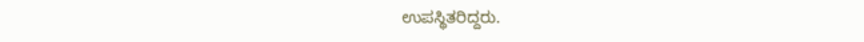ಉಪಸ್ಥಿತರಿದ್ದರು.